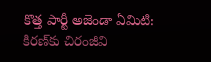కొత్త పార్టీ అజెండా ఏమిటి: కిరణ్‌కు చిరంజీవి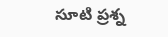సూటి ప్రశ్న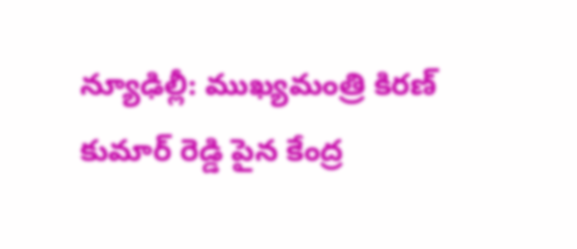న్యూఢిల్లీ: ముఖ్యమంత్రి కిరణ్ కుమార్ రెడ్డి పైన కేంద్ర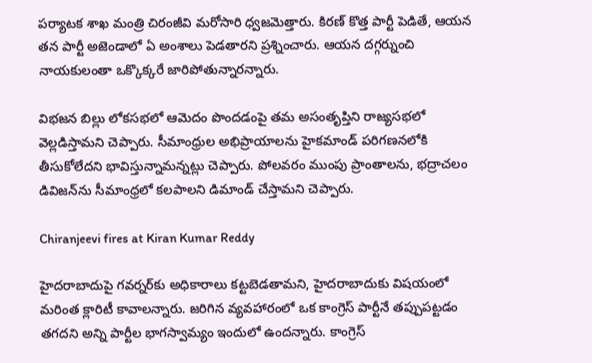పర్యాటక శాఖ మంత్రి చిరంజీవి మరోసారి ధ్వజమెత్తారు. కిరణ్ కొత్త పార్టీ పెడితే, ఆయన తన పార్టీ అజెండాలో ఏ అంశాలు పెడతారని ప్రశ్నించారు. ఆయన దగ్గర్నుంచి నాయకులంతా ఒక్కొక్కరే జారిపోతున్నారన్నారు.

విభజన బిల్లు లోకసభలో ఆమెదం పొందడంపై తమ అసంతృప్తిని రాజ్యసభలో వెల్లడిస్తామని చెప్పారు. సీమాంధ్రుల అభిప్రాయాలను హైకమాండ్ పరిగణనలోకి తీసుకోలేదని భావిస్తున్నామన్నట్లు చెప్పారు. పోలవరం ముంపు ప్రాంతాలను, భద్రాచలం డివిజన్‌ను సీమాంధ్రలో కలపాలని డిమాండ్ చేస్తామని చెప్పారు.

Chiranjeevi fires at Kiran Kumar Reddy

హైదరాబాదుపై గవర్నర్‌కు అధికారాలు కట్టబెడతామని, హైదరాబాదుకు విషయంలో మరింత క్లారిటీ కావాలన్నారు. జరిగిన వ్యవహారంలో ఒక కాంగ్రెస్ పార్టీనే తప్పుపట్టడం తగదని అన్ని పార్టీల భాగస్వామ్యం ఇందులో ఉందన్నారు. కాంగ్రెస్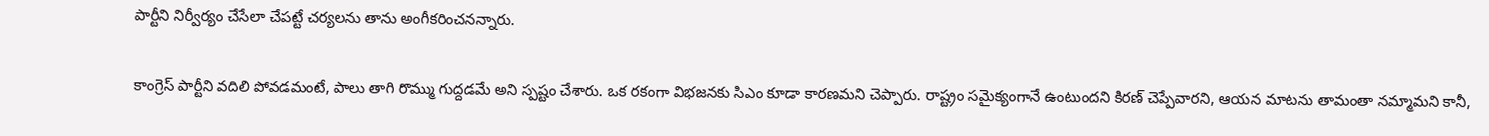పార్టీని నిర్వీర్యం చేసేలా చేపట్టే చర్యలను తాను అంగీకరించనన్నారు.

కాంగ్రెస్ పార్టీని వదిలి పోవడమంటే, పాలు తాగి రొమ్ము గుద్దడమే అని స్పష్టం చేశారు. ఒక రకంగా విభజనకు సిఎం కూడా కారణమని చెప్పారు. రాష్ట్రం సమైక్యంగానే ఉంటుందని కిరణ్ చెప్పేవారని, ఆయన మాటను తామంతా నమ్మామని కానీ,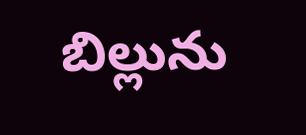బిల్లును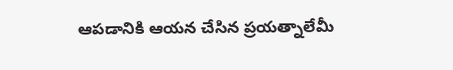ఆపడానికి ఆయన చేసిన ప్రయత్నాలేమీ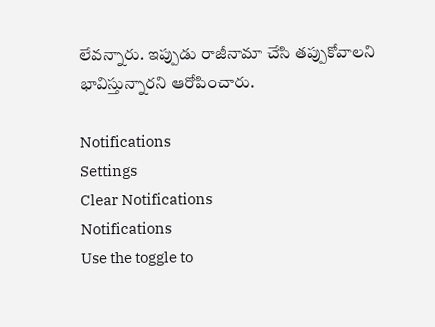లేవన్నారు. ఇప్పుడు రాజీనామా చేసి తప్పుకోవాలని భావిస్తున్నారని ఆరోపించారు.

Notifications
Settings
Clear Notifications
Notifications
Use the toggle to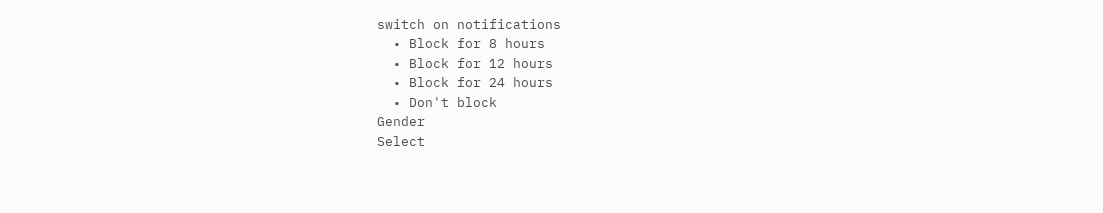switch on notifications
  • Block for 8 hours
  • Block for 12 hours
  • Block for 24 hours
  • Don't block
Gender
Select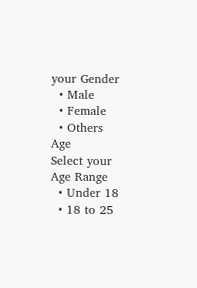your Gender
  • Male
  • Female
  • Others
Age
Select your Age Range
  • Under 18
  • 18 to 25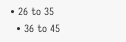• 26 to 35
  • 36 to 45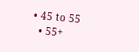• 45 to 55
  • 55+